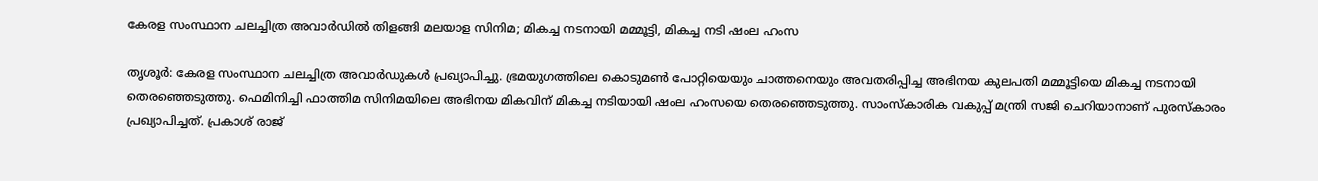കേരള സംസ്ഥാന ചലച്ചിത്ര അവാർഡിൽ തിളങ്ങി മലയാള സിനിമ; മികച്ച നടനായി മമ്മൂട്ടി, മികച്ച നടി ഷംല ഹംസ

തൃശൂർ: കേരള സംസ്ഥാന ചലച്ചിത്ര അവാർഡുകൾ പ്രഖ്യാപിച്ചു. ഭ്രമയുഗത്തിലെ കൊടുമൺ പോറ്റിയെയും ചാത്തനെയും അവതരിപ്പിച്ച അഭിനയ കുലപതി മമ്മൂട്ടിയെ മികച്ച നടനായി തെരഞ്ഞെടുത്തു. ഫെമിനിച്ചി ഫാത്തിമ സിനിമയിലെ അഭിനയ മികവിന് മികച്ച നടിയായി ഷംല ഹംസയെ തെരഞ്ഞെടുത്തു. സാംസ്കാരിക വകുപ്പ് മന്ത്രി സജി ചെറിയാനാണ് പുരസ്കാരം പ്രഖ്യാപിച്ചത്. പ്രകാശ് രാജ്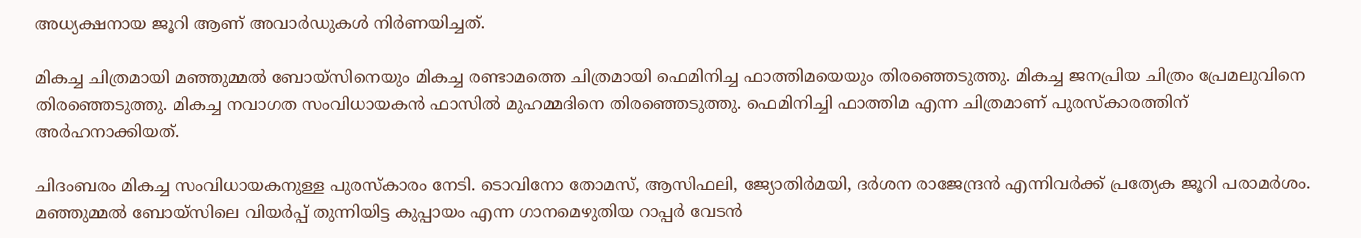അധ്യക്ഷനായ ജൂറി ആണ് അവാർഡുകൾ നിർണയിച്ചത്.

മികച്ച ചിത്ര‌മായി മഞ്ഞുമ്മൽ ബോയ്സിനെയും മികച്ച രണ്ടാമത്തെ ചിത്രമായി ഫെമിനിച്ച ഫാത്തിമയെയും തിരഞ്ഞെടുത്തു. മികച്ച ജനപ്രിയ ചിത്രം പ്രേമലുവിനെ തിരഞ്ഞെടുത്തു. മികച്ച നവാഗത സംവിധായകൻ ഫാസിൽ മുഹമ്മദിനെ തിരഞ്ഞെടുത്തു. ഫെമിനിച്ചി ഫാത്തിമ എന്ന ചിത്രമാണ് പുരസ്കാരത്തിന് അർഹനാക്കിയത്.

ചിദംബരം മികച്ച സംവിധായകനുള്ള പുരസ്കാരം നേടി. ടൊവിനോ തോമസ്, ആസിഫലി, ജ്യോതിർമയി, ദർശന രാജേന്ദ്രൻ എന്നിവർക്ക് പ്രത്യേക ജൂറി പരാമർശം. മഞ്ഞുമ്മൽ ബോയ്സിലെ വിയർപ്പ് തുന്നിയിട്ട കുപ്പായം എന്ന ഗാനമെഴുതിയ റാപ്പർ വേടൻ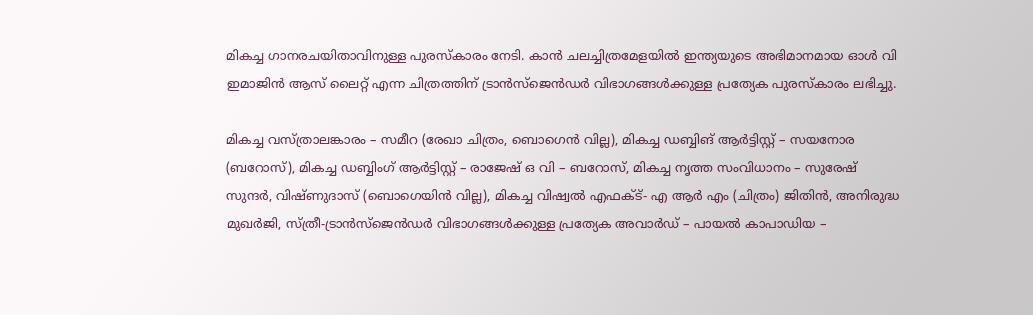മികച്ച ഗാനരചയിതാവിനുള്ള പുരസ്കാരം നേടി. കാന്‍ ചലച്ചിത്രമേളയില്‍ ഇന്ത്യയുടെ അഭിമാനമായ ഓള്‍ വി ഇമാജിന്‍ ആസ് ലൈറ്റ് എന്ന ചിത്രത്തിന് ട്രാൻസ്ജെൻഡർ വിഭാഗങ്ങൾക്കുള്ള പ്രത്യേക പുരസ്കാരം ലഭിച്ചു.

മികച്ച വസ്ത്രാലങ്കാരം – സമീറ (രേഖാ ചിത്രം, ബൊഗെൻ വില്ല), മികച്ച ഡബ്ബിങ് ആർട്ടിസ്റ്റ് – സയനോര (ബറോസ്), മികച്ച ഡബ്ബിംഗ് ആർട്ടിസ്റ്റ് – രാജേഷ് ഒ വി – ബറോസ്, മികച്ച നൃത്ത സംവിധാനം – സുരേഷ് സുന്ദർ, വിഷ്ണുദാസ് (ബൊഗെയിൻ വില്ല), മികച്ച വിഷ്വൽ എഫക്ട്- എ ആർ എം (ചിത്രം) ജിതിൻ, അനിരുദ്ധ മുഖർജി, സ്ത്രീ-ട്രാൻസ്ജെൻഡർ വിഭാഗങ്ങൾക്കുള്ള പ്രത്യേക അവാർഡ് – പായൽ കാപാഡിയ –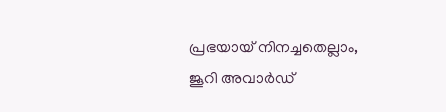പ്രഭയായ് നിനച്ചതെല്ലാം, ജൂറി അവാർഡ്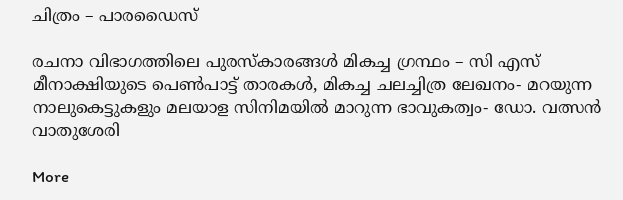ചിത്രം – പാരഡൈസ്

രചനാ വിഭാഗത്തിലെ പുരസ്‌കാരങ്ങള്‍ മികച്ച ഗ്രന്ഥം – സി എസ് മീനാക്ഷിയുടെ പെണ്‍പാട്ട് താരകള്‍, മികച്ച ചലച്ചിത്ര ലേഖനം- മറയുന്ന നാലുകെട്ടുകളും മലയാള സിനിമയില്‍ മാറുന്ന ഭാവുകത്വം- ഡോ. വത്സന്‍ വാതുശേരി

More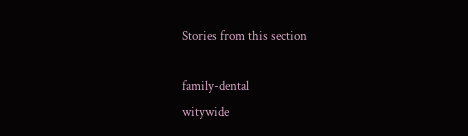Stories from this section

family-dental
witywide